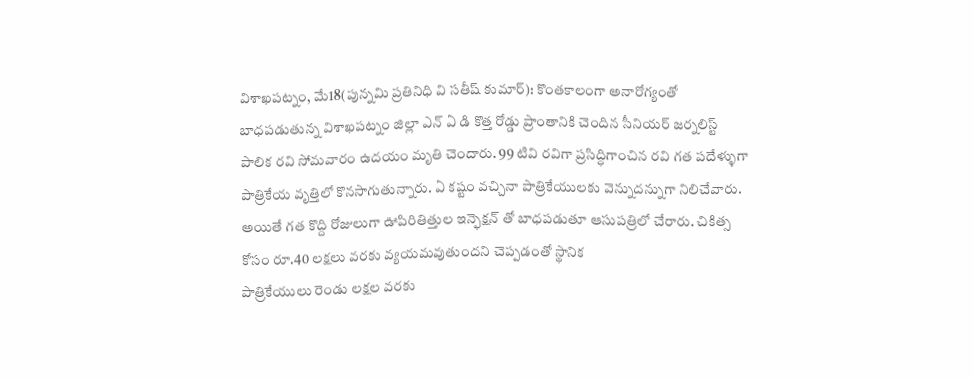విశాఖపట్నం, మే18(పున్నమి ప్రతినిధి వి సతీష్ కుమార్): కొంతకాలంగా అనారోగ్యంతో బాధపడుతున్న విశాఖపట్నం జిల్లా ఎన్ ఏ డి కొత్త రోడ్డు ప్రాంతానికి చెందిన సీనియర్ జర్నలిస్ట్ పాలిక రవి సోమవారం ఉదయం మృతి చెందారు. 99 టివి రవిగా ప్రసిద్ధిగాంచిన రవి గత పదేళ్ళుగా పాత్రికేయ వృత్తిలో కొనసాగుతున్నారు. ఏ కష్టం వచ్చినా పాత్రికేయులకు వెన్నుదన్నుగా నిలిచేవారు. అయితే గత కొద్ది రోజులుగా ఊపిరితిత్తుల ఇన్ఫెక్షన్ తో బాధపడుతూ ఆసుపత్రిలో చేరారు. చికిత్స కోసం రూ.40 లక్షలు వరకు వ్యయమవుతుందని చెప్పడంతో స్థానిక
పాత్రికేయులు రెండు లక్షల వరకు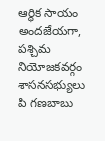ఆర్థిక సాయం అందజేయగా, పశ్చిమ నియోజకవర్గం శాసనసభ్యులు పి గణబాబు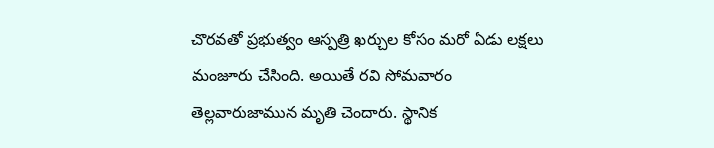చొరవతో ప్రభుత్వం ఆస్పత్రి ఖర్చుల కోసం మరో ఏడు లక్షలు మంజూరు చేసింది. అయితే రవి సోమవారం తెల్లవారుజామున మృతి చెందారు. స్థానిక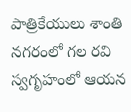పాత్రికేయులు శాంతి నగరంలో గల రవి స్వగృహంలో ఆయన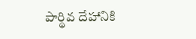పార్థివ దేహానికి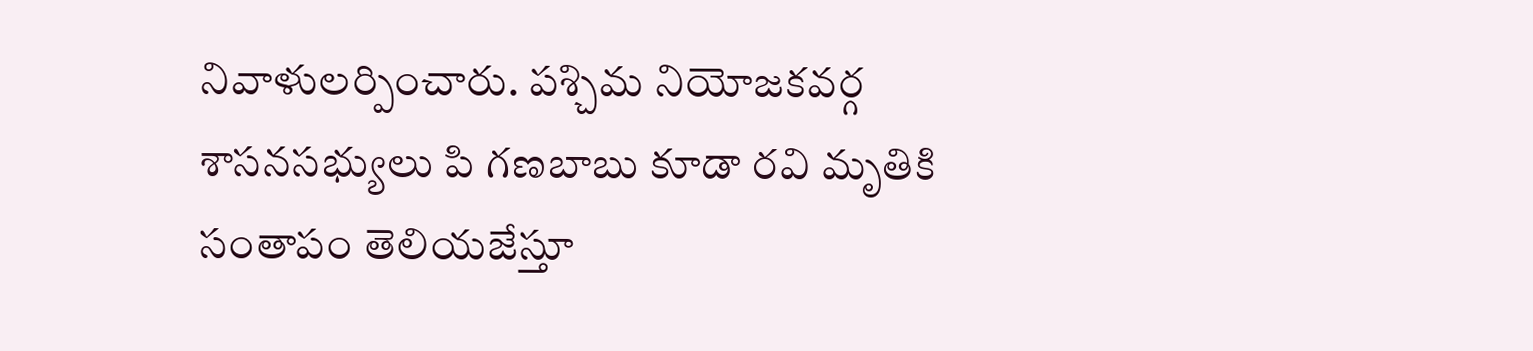నివాళులర్పించారు. పశ్చిమ నియోజకవర్గ శాసనసభ్యులు పి గణబాబు కూడా రవి మృతికి సంతాపం తెలియజేస్తూ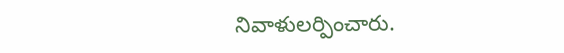నివాళులర్పించారు.